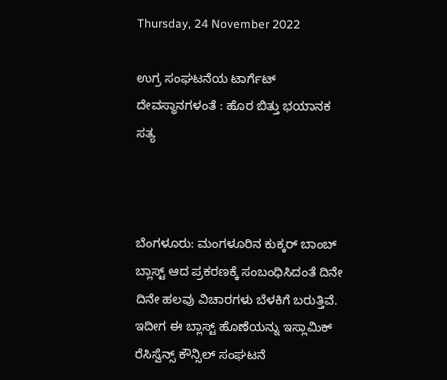Thursday, 24 November 2022

ಉಗ್ರ ಸಂಘಟನೆಯ ಟಾರ್ಗೆಟ್ ದೇವಸ್ಥಾನಗಳಂತೆ : ಹೊರ ಬಿತ್ತು ಭಯಾನಕ ಸತ್ಯ



ಬೆಂಗಳೂರು: ಮಂಗಳೂರಿನ ಕುಕ್ಕರ್ ಬಾಂಬ್ ಬ್ಲಾಸ್ಟ್ ಆದ ಪ್ರಕರಣಕ್ಕೆ ಸಂಬಂಧಿಸಿದಂತೆ ದಿನೇ ದಿನೇ ಹಲವು ವಿಚಾರಗಳು ಬೆಳಕಿಗೆ ಬರುತ್ತಿವೆ. ಇದೀಗ ಈ ಬ್ಲಾಸ್ಟ್ ಹೊಣೆಯನ್ನು ಇಸ್ಲಾಮಿಕ್ ರೆಸಿಸ್ವೆನ್ಸ್ ಕೌನ್ಸಿಲ್ ಸಂಘಟನೆ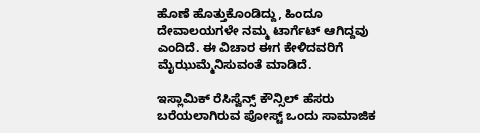ಹೊಣೆ ಹೊತ್ತುಕೊಂಡಿದ್ದು, ಹಿಂದೂ ದೇವಾಲಯಗಳೇ ನಮ್ಮ ಟಾರ್ಗೆಟ್ ಆಗಿದ್ದವು ಎಂದಿದೆ. ಈ ವಿಚಾರ ಈಗ ಕೇಳಿದವರಿಗೆ ಮೈಝುಮ್ಮೆನಿಸುವಂತೆ ಮಾಡಿದೆ.

ಇಸ್ಲಾಮಿಕ್ ರೆಸಿಸ್ವೆನ್ಸ್ ಕೌನ್ಸಿಲ್ ಹೆಸರು ಬರೆಯಲಾಗಿರುವ ಪೋಸ್ಟ್ ಒಂದು ಸಾಮಾಜಿಕ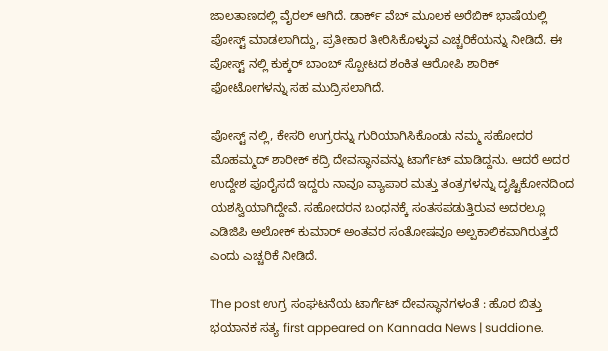ಜಾಲತಾಣದಲ್ಲಿ ವೈರಲ್ ಆಗಿದೆ. ಡಾರ್ಕ್ ವೆಬ್ ಮೂಲಕ ಅರೆಬಿಕ್ ಭಾಷೆಯಲ್ಲಿ ಪೋಸ್ಟ್ ಮಾಡಲಾಗಿದ್ದು, ಪ್ರತೀಕಾರ ತೀರಿಸಿಕೊಳ್ಳುವ ಎಚ್ಚರಿಕೆಯನ್ನು ನೀಡಿದೆ. ಈ ಪೋಸ್ಟ್ ನಲ್ಲಿ ಕುಕ್ಕರ್ ಬಾಂಬ್ ಸ್ಪೋಟದ ಶಂಕಿತ ಆರೋಪಿ ಶಾರಿಕ್ ಫೋಟೋಗಳನ್ನು ಸಹ ಮುದ್ರಿಸಲಾಗಿದೆ.

ಪೋಸ್ಟ್ ನಲ್ಲಿ, ಕೇಸರಿ ಉಗ್ರರನ್ನು ಗುರಿಯಾಗಿಸಿಕೊಂಡು ನಮ್ಮ ಸಹೋದರ ಮೊಹಮ್ಮದ್ ಶಾರೀಕ್ ಕದ್ರಿ ದೇವಸ್ಥಾನವನ್ನು ಟಾರ್ಗೆಟ್ ಮಾಡಿದ್ದನು. ಆದರೆ ಅದರ ಉದ್ದೇಶ ಪೂರೈಸದೆ ಇದ್ದರು ನಾವೂ ವ್ಯಾಪಾರ ಮತ್ತು ತಂತ್ರಗಳನ್ನು ದೃಷ್ಟಿಕೋನದಿಂದ ಯಶಸ್ವಿಯಾಗಿದ್ದೇವೆ. ಸಹೋದರನ ಬಂಧನಕ್ಕೆ ಸಂತಸಪಡುತ್ತಿರುವ ಅದರಲ್ಲೂ ಎಡಿಜಿಪಿ ಅಲೋಕ್ ಕುಮಾರ್ ಅಂತವರ ಸಂತೋಷವೂ ಅಲ್ಪಕಾಲಿಕವಾಗಿರುತ್ತದೆ ಎಂದು ಎಚ್ಚರಿಕೆ ನೀಡಿದೆ.

The post ಉಗ್ರ ಸಂಘಟನೆಯ ಟಾರ್ಗೆಟ್ ದೇವಸ್ಥಾನಗಳಂತೆ : ಹೊರ ಬಿತ್ತು ಭಯಾನಕ ಸತ್ಯ first appeared on Kannada News | suddione.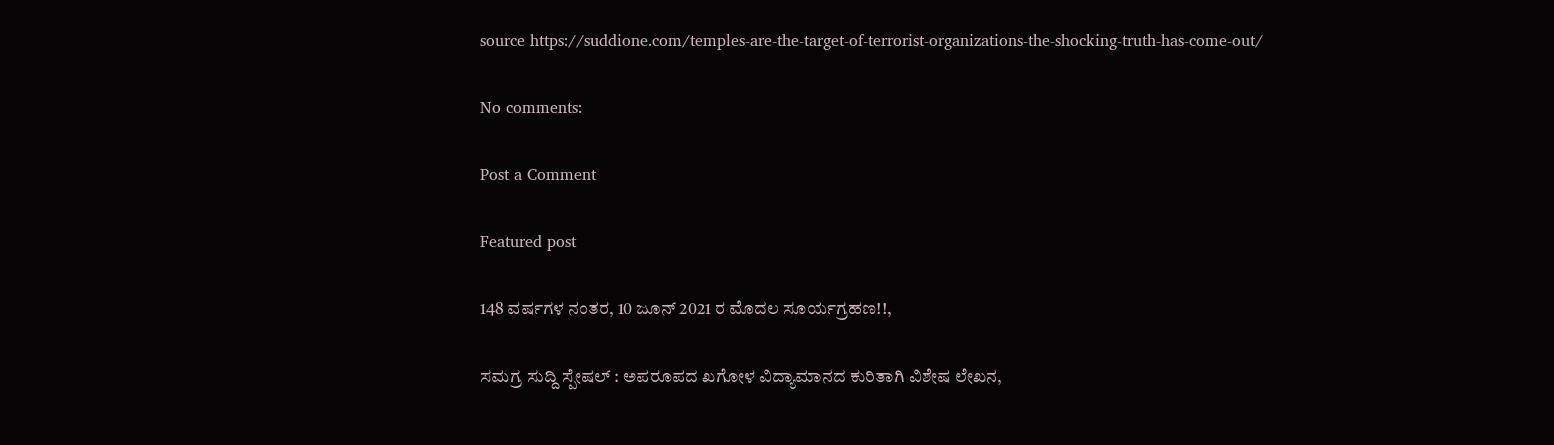source https://suddione.com/temples-are-the-target-of-terrorist-organizations-the-shocking-truth-has-come-out/

No comments:

Post a Comment

Featured post

148 ವರ್ಷಗಳ ನಂತರ, 10 ಜೂನ್ 2021 ರ ಮೊದಲ ಸೂರ್ಯಗ್ರಹಣ!!,

ಸಮಗ್ರ ಸುದ್ದಿ ಸ್ಪೇಷಲ್ : ಅಪರೂಪದ ಖಗೋಳ ವಿದ್ಯಾಮಾನದ ಕುರಿತಾಗಿ ವಿಶೇಷ ಲೇಖನ,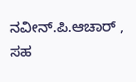ನವೀನ್.ಪಿ.ಆಚಾರ್ , ಸಹ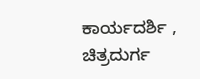ಕಾರ್ಯದರ್ಶಿ , ಚಿತ್ರದುರ್ಗ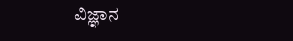ವಿಜ್ಞಾನ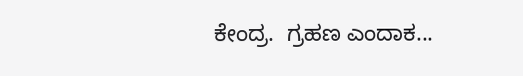ಕೇಂದ್ರ.  ಗ್ರಹಣ ಎಂದಾಕ...